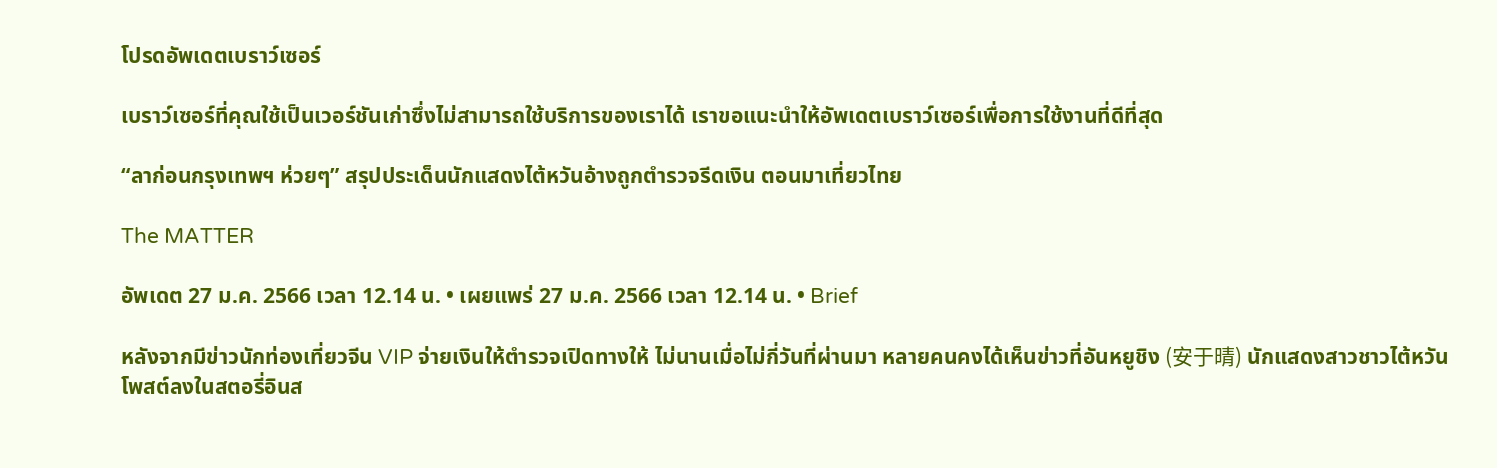โปรดอัพเดตเบราว์เซอร์

เบราว์เซอร์ที่คุณใช้เป็นเวอร์ชันเก่าซึ่งไม่สามารถใช้บริการของเราได้ เราขอแนะนำให้อัพเดตเบราว์เซอร์เพื่อการใช้งานที่ดีที่สุด

“ลาก่อนกรุงเทพฯ ห่วยๆ” สรุปประเด็นนักแสดงไต้หวันอ้างถูกตำรวจรีดเงิน ตอนมาเที่ยวไทย

The MATTER

อัพเดต 27 ม.ค. 2566 เวลา 12.14 น. • เผยแพร่ 27 ม.ค. 2566 เวลา 12.14 น. • Brief

หลังจากมีข่าวนักท่องเที่ยวจีน VIP จ่ายเงินให้ตำรวจเปิดทางให้ ไม่นานเมื่อไม่กี่วันที่ผ่านมา หลายคนคงได้เห็นข่าวที่อันหยูชิง (安于晴) นักแสดงสาวชาวไต้หวันโพสต์ลงในสตอรี่อินส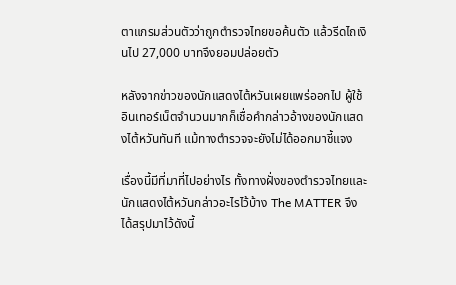ตาแกรมส่วนตัวว่าถูกตำรวจไทยขอค้นตัว แล้วรีดไถเงินไป 27,000 บาทจึงยอมปล่อยตัว

หลังจากข่าวของนักแสดงไต้หวันเผยแพร่ออกไป ผู้ใช้อินเทอร์เน็ตจำนวนมากก็เชื่อคำกล่าวอ้างของนักแสดงไต้หวันทันที แม้ทางตำรวจจะยังไม่ได้ออกมาชี้แจง

เรื่องนี้มีที่มาที่ไปอย่างไร ทั้งทางฝั่งของตำรวจไทยและนักแสดงไต้หวันกล่าวอะไรไว้บ้าง The MATTER จึงได้สรุปมาไว้ดังนี้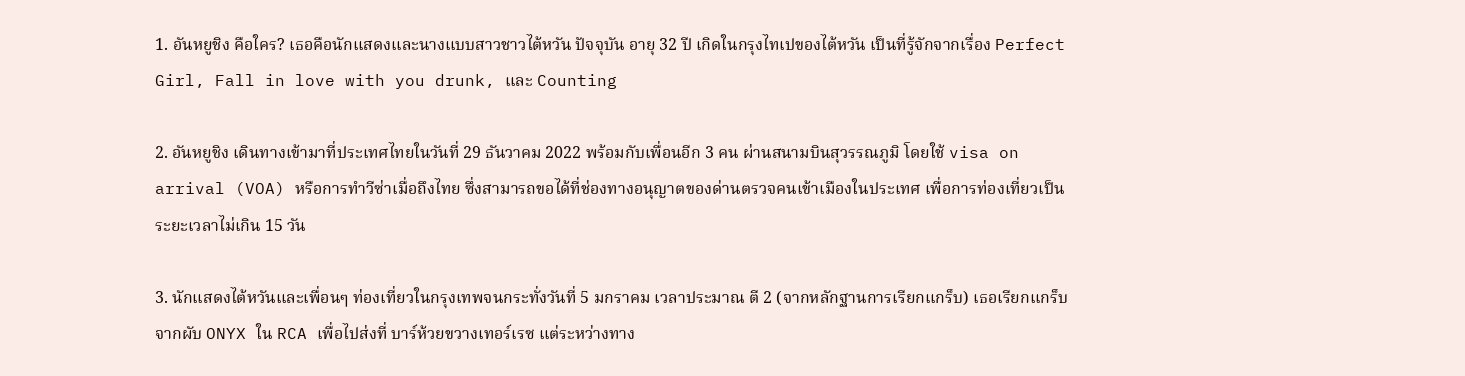1. อันหยูชิง คือใคร? เธอคือนักแสดงและนางแบบสาวชาวไต้หวัน ปัจจุบัน อายุ 32 ปี เกิดในกรุงไทเปของไต้หวัน เป็นที่รู้จักจากเรื่อง Perfect Girl, Fall in love with you drunk, และ Counting

2. อันหยูชิง เดินทางเข้ามาที่ประเทศไทยในวันที่ 29 ธันวาคม 2022 พร้อมกับเพื่อนอีก 3 คน ผ่านสนามบินสุวรรณภูมิ โดยใช้ visa on arrival (VOA) หรือการทำวีซ่าเมื่อถึงไทย ซึ่งสามารถขอได้ที่ช่องทางอนุญาตของด่านตรวจคนเข้าเมืองในประเทศ เพื่อการท่องเที่ยวเป็นระยะเวลาไม่เกิน 15 วัน

3. นักแสดงไต้หวันและเพื่อนๆ ท่องเที่ยวในกรุงเทพจนกระทั่งวันที่ 5 มกราคม เวลาประมาณ ตี 2 (จากหลักฐานการเรียกแกร็บ) เธอเรียกแกร็บจากผับ ONYX ใน RCA เพื่อไปส่งที่ บาร์ห้วยขวางเทอร์เรซ แต่ระหว่างทาง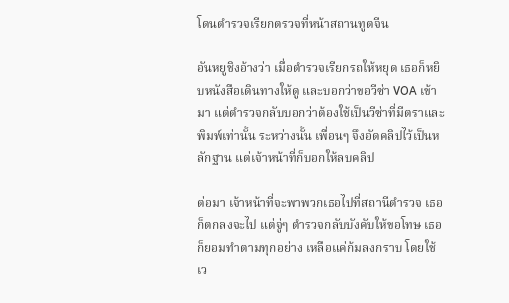โดนตำรวจเรียกตรวจที่หน้าสถานทูตจีน

อันหยูชิงอ้างว่า เมื่อตำรวจเรียกรถให้หยุด เธอก็หยิบหนังสือเดินทางให้ดู และบอกว่าขอวีซ่า VOA เข้ามา แต่ตำรวจกลับบอกว่าต้องใช้เป็นวีซ่าที่มีตราและพิมพ์เท่านั้น ระหว่างนั้น เพื่อนๆ จึงอัดคลิปไว้เป็นหลักฐาน แต่เจ้าหน้าที่ก็บอกให้ลบคลิป

ต่อมา เจ้าหน้าที่จะพาพวกเธอไปที่สถานีตำรวจ เธอก็ตกลงจะไป แต่จู่ๆ ตำรวจกลับบังคับให้ขอโทษ เธอก็ยอมทำตามทุกอย่าง เหลือแค่ก้มลงกราบ โดยใช้เว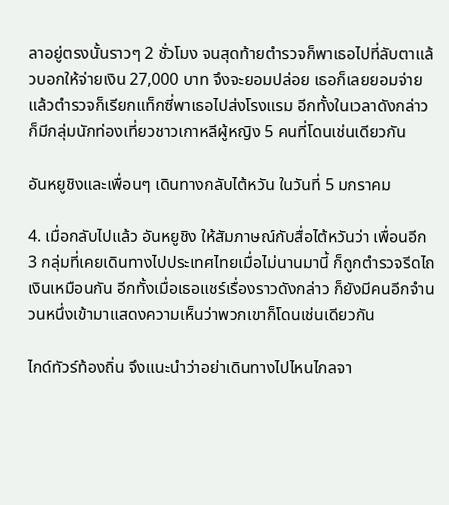ลาอยู่ตรงนั้นราวๆ 2 ชั่วโมง จนสุดท้ายตำรวจก็พาเธอไปที่ลับตาแล้วบอกให้จ่ายเงิน 27,000 บาท จึงจะยอมปล่อย เธอก็เลยยอมจ่าย แล้วตำรวจก็เรียกแท็กซี่พาเธอไปส่งโรงแรม อีกทั้งในเวลาดังกล่าว ก็มีกลุ่มนักท่องเที่ยวชาวเกาหลีผู้หญิง 5 คนที่โดนเช่นเดียวกัน

อันหยูชิงและเพื่อนๆ เดินทางกลับไต้หวัน ในวันที่ 5 มกราคม

4. เมื่อกลับไปแล้ว อันหยูชิง ให้สัมภาษณ์กับสื่อไต้หวันว่า เพื่อนอีก 3 กลุ่มที่เคยเดินทางไปประเทศไทยเมื่อไม่นานมานี้ ก็ถูกตำรวจรีดไถเงินเหมือนกัน อีกทั้งเมื่อเธอแชร์เรื่องราวดังกล่าว ก็ยังมีคนอีกจำนวนหนึ่งเข้ามาแสดงความเห็นว่าพวกเขาก็โดนเช่นเดียวกัน

ไกด์ทัวร์ท้องถิ่น จึงแนะนำว่าอย่าเดินทางไปไหนไกลจา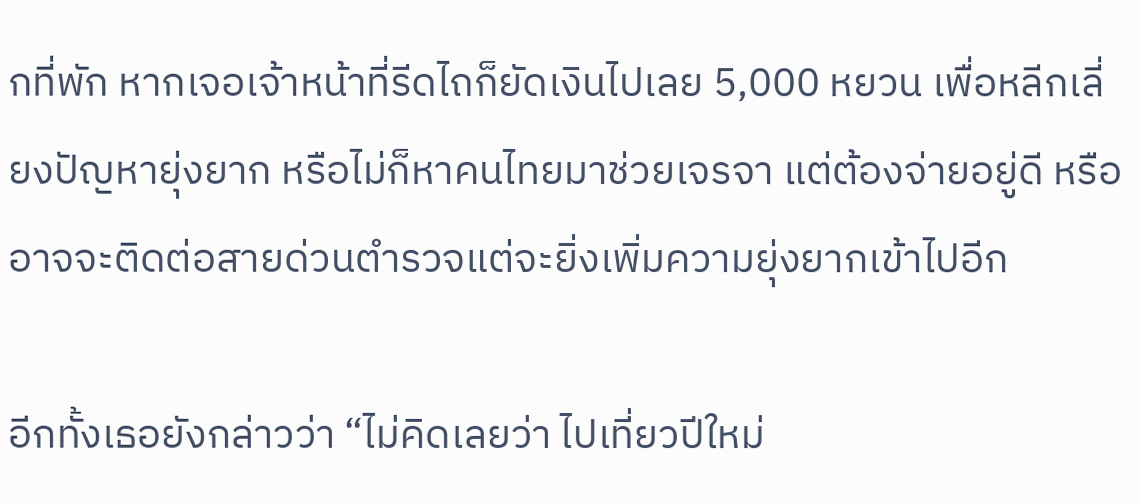กที่พัก หากเจอเจ้าหน้าที่รีดไถก็ยัดเงินไปเลย 5,000 หยวน เพื่อหลีกเลี่ยงปัญหายุ่งยาก หรือไม่ก็หาคนไทยมาช่วยเจรจา แต่ต้องจ่ายอยู่ดี หรืออาจจะติดต่อสายด่วนตำรวจแต่จะยิ่งเพิ่มความยุ่งยากเข้าไปอีก

อีกทั้งเธอยังกล่าวว่า “ไม่คิดเลยว่า ไปเที่ยวปีใหม่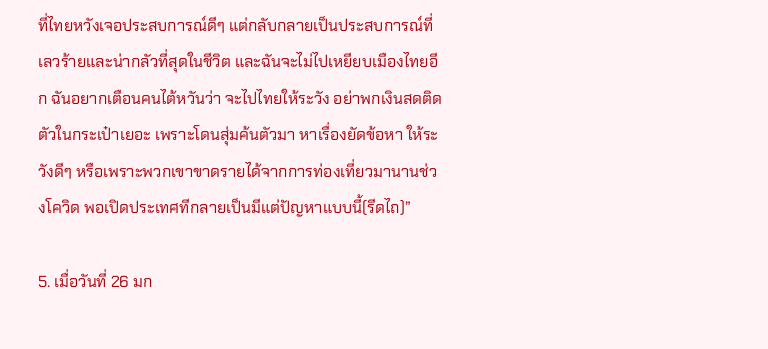ที่ไทยหวังเจอประสบการณ์ดีๆ แต่กลับกลายเป็นประสบการณ์ที่เลวร้ายและน่ากลัวที่สุดในชีวิต และฉันจะไม่ไปเหยียบเมืองไทยอีก ฉันอยากเตือนคนไต้หวันว่า จะไปไทยให้ระวัง อย่าพกเงินสดติดตัวในกระเป๋าเยอะ เพราะโดนสุ่มค้นตัวมา หาเรื่องยัดข้อหา ให้ระวังดีๆ หรือเพราะพวกเขาขาดรายได้จากการท่องเที่ยวมานานช่วงโควิด พอเปิดประเทศทีกลายเป็นมีแต่ปัญหาแบบนี้(รีดไถ)”

5. เมื่อวันที่ 26 มก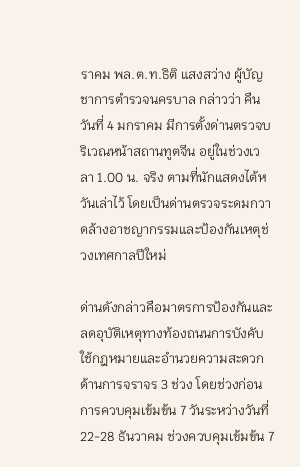ราคม พล.ต.ท.ธิติ แสงสว่าง ผู้บัญชาการตำรวจนครบาล กล่าวว่า คืนวันที่ 4 มกราคม มีการตั้งด่านตรวจบริเวณหน้าสถานทูตจีน อยู่ในช่วงเวลา 1.00 น. จริง ตามที่นักแสดงไต้หวันเล่าไว้ โดยเป็นด่านตรวจระดมกวาดล้างอาชญากรรมและป้องกันเหตุช่วงเทศกาลปีใหม่

ด่านดังกล่าวคือมาตรการป้องกันและลดอุบัติเหตุทางท้องถนนการบังคับใช้กฎหมายและอำนวยความสะดวกด้านการจราจร 3 ช่วง โดยช่วงก่อนการควบคุมเข้มข้น 7 วันระหว่างวันที่ 22-28 ธันวาคม ช่วงควบคุมเข้มข้น 7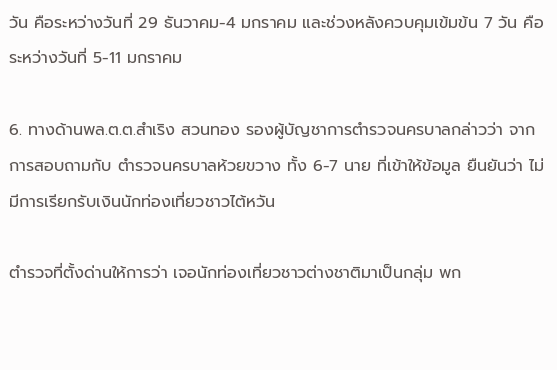วัน คือระหว่างวันที่ 29 ธันวาคม-4 มกราคม และช่วงหลังควบคุมเข้มข้น 7 วัน คือระหว่างวันที่ 5-11 มกราคม

6. ทางด้านพล.ต.ต.สำเริง สวนทอง รองผู้บัญชาการตำรวจนครบาลกล่าวว่า จากการสอบถามกับ ตำรวจนครบาลห้วยขวาง ทั้ง 6-7 นาย ที่เข้าให้ข้อมูล ยืนยันว่า ไม่มีการเรียกรับเงินนักท่องเที่ยวชาวไต้หวัน

ตำรวจที่ตั้งด่านให้การว่า เจอนักท่องเที่ยวชาวต่างชาติมาเป็นกลุ่ม พก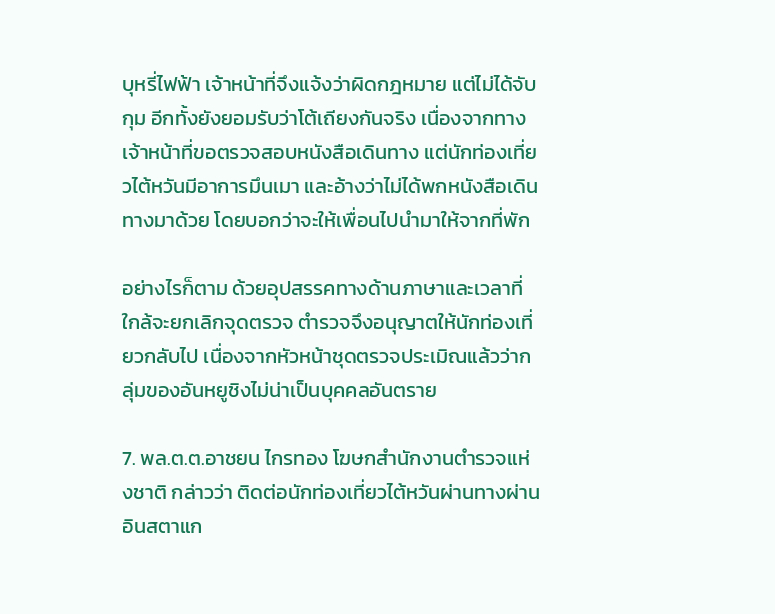บุหรี่ไฟฟ้า เจ้าหน้าที่จึงแจ้งว่าผิดกฎหมาย แต่ไม่ได้จับกุม อีกทั้งยังยอมรับว่าโต้เถียงกันจริง เนื่องจากทางเจ้าหน้าที่ขอตรวจสอบหนังสือเดินทาง แต่นักท่องเที่ยวไต้หวันมีอาการมึนเมา และอ้างว่าไม่ได้พกหนังสือเดินทางมาด้วย โดยบอกว่าจะให้เพื่อนไปนำมาให้จากที่พัก

อย่างไรก็ตาม ด้วยอุปสรรคทางด้านภาษาและเวลาที่ใกล้จะยกเลิกจุดตรวจ ตำรวจจึงอนุญาตให้นักท่องเที่ยวกลับไป เนื่องจากหัวหน้าชุดตรวจประเมิณแล้วว่ากลุ่มของอันหยูชิงไม่น่าเป็นบุคคลอันตราย

7. พล.ต.ต.อาชยน ไกรทอง โฆษกสำนักงานตำรวจแห่งชาติ กล่าวว่า ติดต่อนักท่องเที่ยวไต้หวันผ่านทางผ่านอินสตาแก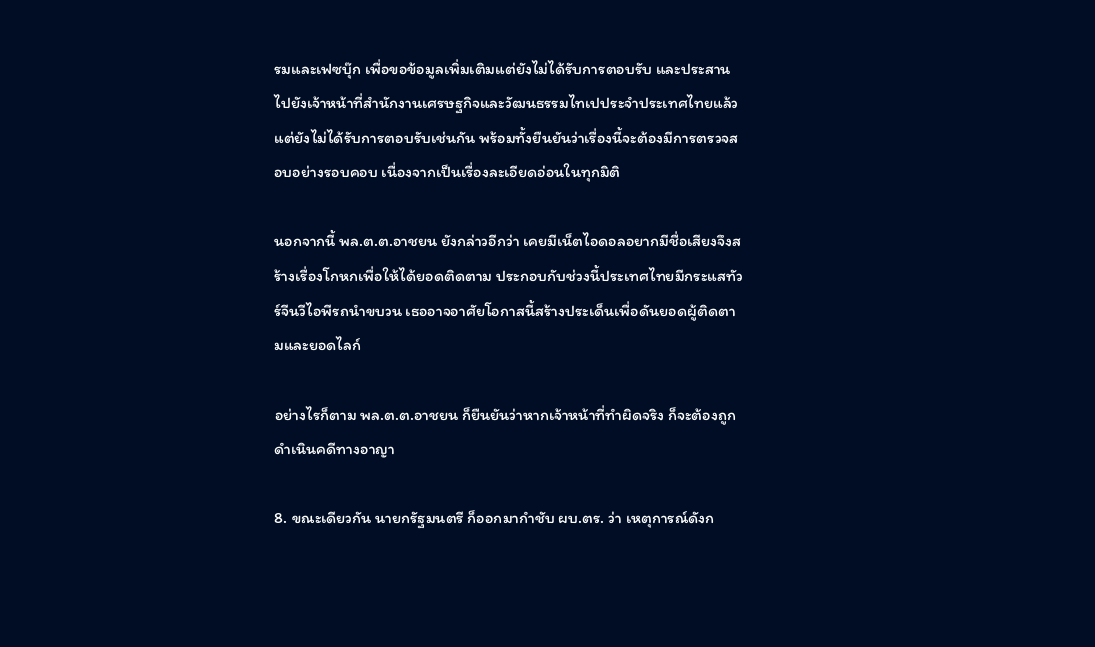รมและเฟซบุ๊ก เพื่อขอข้อมูลเพิ่มเติมแต่ยังไม่ได้รับการตอบรับ และประสานไปยังเจ้าหน้าที่สำนักงานเศรษฐกิจและวัฒนธรรมไทเปประจำประเทศไทยแล้ว แต่ยังไม่ได้รับการตอบรับเช่นกัน พร้อมทั้งยืนยันว่าเรื่องนี้จะต้องมีการตรวจสอบอย่างรอบคอบ เนื่องจากเป็นเรื่องละเอียดอ่อนในทุกมิติ

นอกจากนี้ พล.ต.ต.อาชยน ยังกล่าวอีกว่า เคยมีเน็ตไอดอลอยากมีชื่อเสียงจึงสร้างเรื่องโกหกเพื่อให้ได้ยอดติดตาม ประกอบกับช่วงนี้ประเทศไทยมีกระแสทัวร์จีนวีไอพีรถนำขบวน เธออาจอาศัยโอกาสนี้สร้างประเด็นเพื่อดันยอดผู้ติดตามและยอดไลก์

อย่างไรก็ตาม พล.ต.ต.อาชยน ก็ยืนยันว่าหากเจ้าหน้าที่ทำผิดจริง ก็จะต้องถูกดำเนินคดีทางอาญา

8. ขณะเดียวกัน นายกรัฐมนตรี ก็ออกมากำชับ ผบ.ตร. ว่า เหตุการณ์ดังก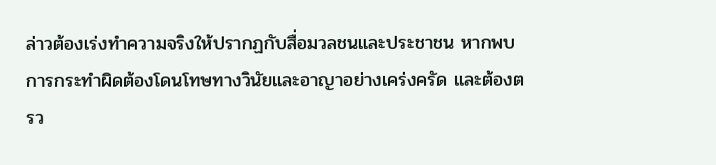ล่าวต้องเร่งทำความจริงให้ปรากฏกับสื่อมวลชนและประชาชน หากพบการกระทำผิดต้องโดนโทษทางวินัยและอาญาอย่างเคร่งครัด และต้องตรว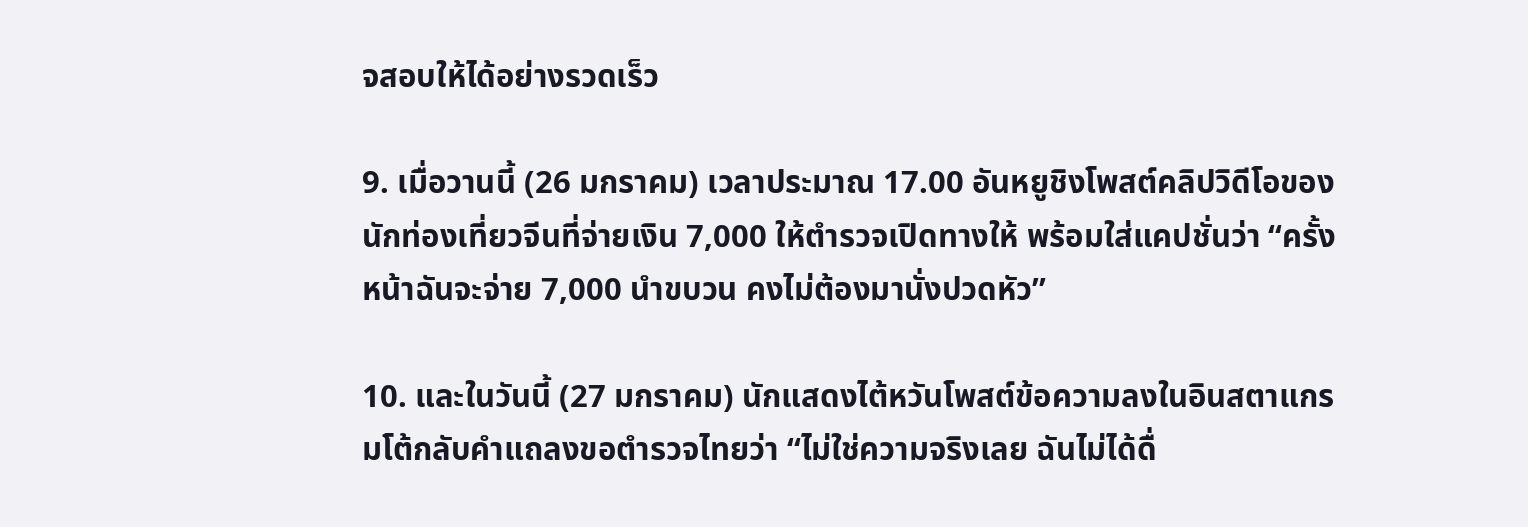จสอบให้ได้อย่างรวดเร็ว

9. เมื่อวานนี้ (26 มกราคม) เวลาประมาณ 17.00 อันหยูชิงโพสต์คลิปวิดีโอของนักท่องเที่ยวจีนที่จ่ายเงิน 7,000 ให้ตำรวจเปิดทางให้ พร้อมใส่แคปชั่นว่า “ครั้งหน้าฉันจะจ่าย 7,000 นำขบวน คงไม่ต้องมานั่งปวดหัว”

10. และในวันนี้ (27 มกราคม) นักแสดงไต้หวันโพสต์ข้อความลงในอินสตาแกรมโต้กลับคำแถลงขอตำรวจไทยว่า “ไม่ใช่ความจริงเลย ฉันไม่ได้ดื่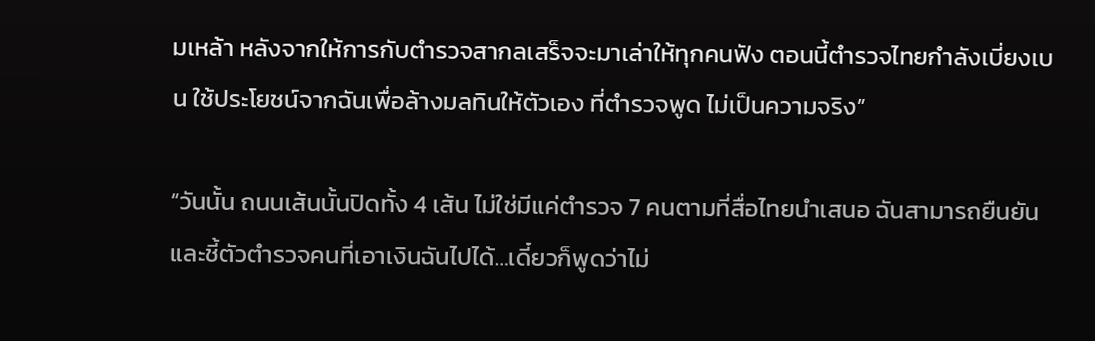มเหล้า หลังจากให้การกับตำรวจสากลเสร็จจะมาเล่าให้ทุกคนฟัง ตอนนี้ตำรวจไทยกำลังเบี่ยงเบน ใช้ประโยชน์จากฉันเพื่อล้างมลทินให้ตัวเอง ที่ตำรวจพูด ไม่เป็นความจริง”

“วันนั้น ถนนเส้นนั้นปิดทั้ง 4 เส้น ไม่ใช่มีแค่ตำรวจ 7 คนตามที่สื่อไทยนำเสนอ ฉันสามารถยืนยันและชี้ตัวตำรวจคนที่เอาเงินฉันไปได้…เดี๋ยวก็พูดว่าไม่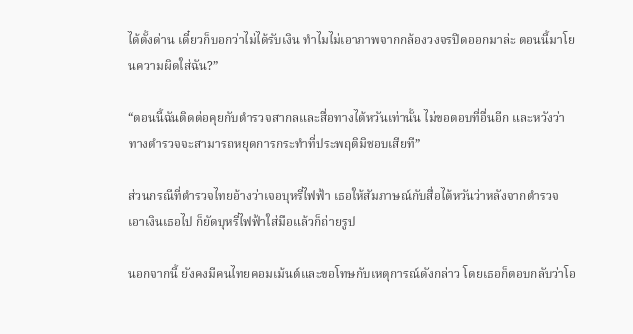ได้ตั้งด่าน เดี๋ยวก็บอกว่าไม่ได้รับเงิน ทำไมไม่เอาภาพจากกล้องวงจรปิดออกมาล่ะ ตอนนี้มาโยนความผิดใส่ฉัน?”

“ตอนนี้ฉันติดต่อคุยกับตำรวจสากลและสื่อทางไต้หวันเท่านั้น ไม่ขอตอบที่อื่นอีก และหวังว่าทางตำรวจจะสามารถหยุดการกระทำที่ประพฤติมิชอบเสียที”

ส่วนกรณีที่ตำรวจไทยอ้างว่าเจอบุหรี่ไฟฟ้า เธอให้สัมภาษณ์กับสื่อไต้หวันว่าหลังจากตำรวจเอาเงินเธอไป ก็ยัดบุหรี่ไฟฟ้าใส่มือแล้วก็ถ่ายรูป

นอกจากนี้ ยังคงมีคนไทยคอมเม้นต์และขอโทษกับเหตุการณ์ดังกล่าว โดยเธอก็ตอบกลับว่าโอ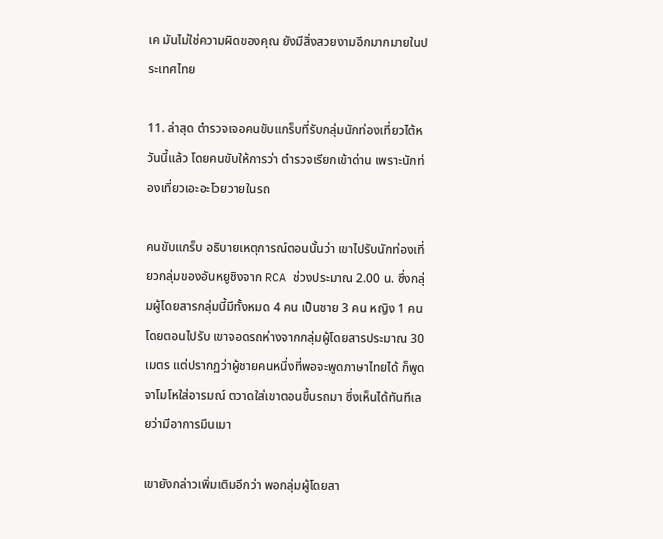เค มันไม่ใช่ความผิดของคุณ ยังมีสิ่งสวยงามอีกมากมายในประเทศไทย

11. ล่าสุด ตำรวจเจอคนขับแกร็บที่รับกลุ่มนักท่องเที่ยวไต้หวันนี้แล้ว โดยคนขับให้การว่า ตำรวจเรียกเข้าด่าน เพราะนักท่องเที่ยวเอะอะโวยวายในรถ

คนขับแกร็บ อธิบายเหตุการณ์ตอนนั้นว่า เขาไปรับนักท่องเที่ยวกลุ่มของอันหยูชิงจาก RCA ช่วงประมาณ 2.00 น. ซึ่งกลุ่มผู้โดยสารกลุ่มนี้มีทั้งหมด 4 คน เป็นชาย 3 คน หญิง 1 คน โดยตอนไปรับ เขาจอดรถห่างจากกลุ่มผู้โดยสารประมาณ 30 เมตร แต่ปรากฏว่าผู้ชายคนหนึ่งที่พอจะพูดภาษาไทยได้ ก็พูดจาโมโหใส่อารมณ์ ตวาดใส่เขาตอนขึ้นรถมา ซึ่งเห็นได้ทันทีเลยว่ามีอาการมึนเมา

เขายังกล่าวเพิ่มเติมอีกว่า พอกลุ่มผู้โดยสา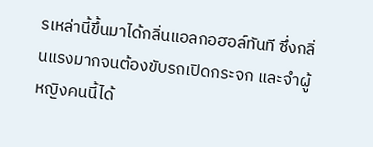รเหล่านี้ขึ้นมาได้กลิ่นแอลกอฮอล์ทันที ซึ่งกลิ่นแรงมากจนต้องขับรถเปิดกระจก และจำผู้หญิงคนนี้ได้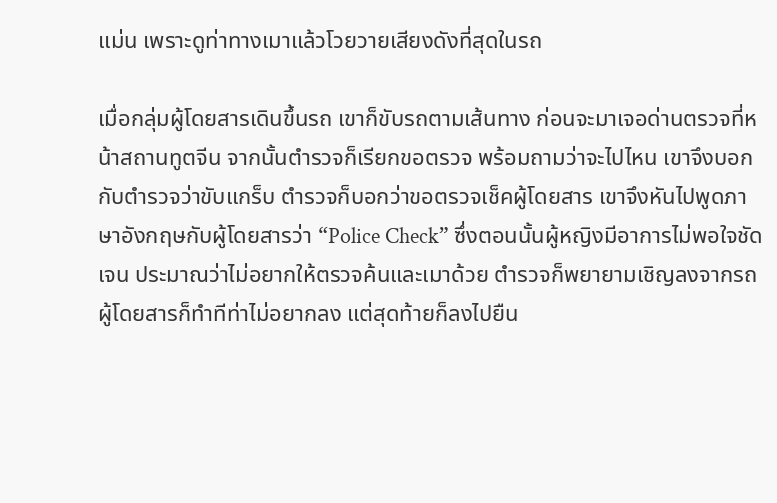แม่น เพราะดูท่าทางเมาแล้วโวยวายเสียงดังที่สุดในรถ

เมื่อกลุ่มผู้โดยสารเดินขึ้นรถ เขาก็ขับรถตามเส้นทาง ก่อนจะมาเจอด่านตรวจที่หน้าสถานทูตจีน จากนั้นตำรวจก็เรียกขอตรวจ พร้อมถามว่าจะไปไหน เขาจึงบอกกับตำรวจว่าขับแกร็บ ตำรวจก็บอกว่าขอตรวจเช็คผู้โดยสาร เขาจึงหันไปพูดภาษาอังกฤษกับผู้โดยสารว่า “Police Check” ซึ่งตอนนั้นผู้หญิงมีอาการไม่พอใจชัดเจน ประมาณว่าไม่อยากให้ตรวจค้นและเมาด้วย ตำรวจก็พยายามเชิญลงจากรถ ผู้โดยสารก็ทำทีท่าไม่อยากลง แต่สุดท้ายก็ลงไปยืน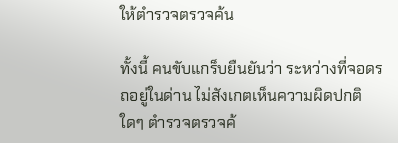ให้ตำรวจตรวจค้น

ทั้งนี้ คนขับแกร็บยืนยันว่า ระหว่างที่จอดรถอยู่ในด่าน ไม่สังเกตเห็นความผิดปกติใดๆ ตำรวจตรวจค้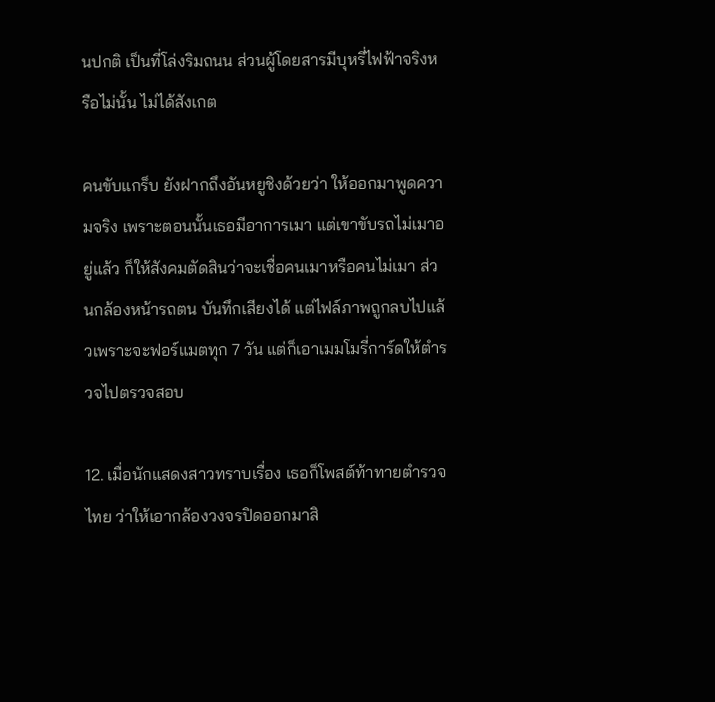นปกติ เป็นที่โล่งริมถนน ส่วนผู้โดยสารมีบุหรี่ไฟฟ้าจริงหรือไม่นั้น ไม่ได้สังเกต

คนขับแกร็บ ยังฝากถึงอันหยูชิงด้วยว่า ให้ออกมาพูดความจริง เพราะตอนนั้นเธอมีอาการเมา แต่เขาขับรถไม่เมาอยู่แล้ว ก็ให้สังคมตัดสินว่าจะเชื่อคนเมาหรือคนไม่เมา ส่วนกล้องหน้ารถตน บันทึกเสียงได้ แต่ไฟล์ภาพถูกลบไปแล้วเพราะจะฟอร์แมตทุก 7 วัน แต่ก็เอาเมมโมรี่การ์ดให้ตำรวจไปตรวจสอบ

12. เมื่อนักแสดงสาวทราบเรื่อง เธอก็โพสต์ท้าทายตำรวจไทย ว่าให้เอากล้องวงจรปิดออกมาสิ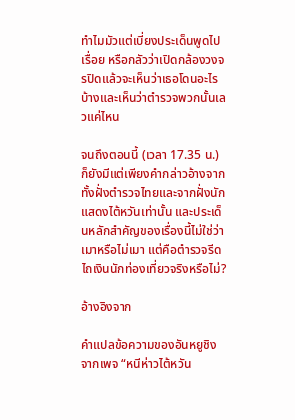ทำไมมัวแต่เบี่ยงประเด็นพูดไปเรื่อย หรือกลัวว่าเปิดกล้องวงจรปิดแล้วจะเห็นว่าเธอโดนอะไรบ้างและเห็นว่าตำรวจพวกนั้นเลวแค่ไหน

จนถึงตอนนี้ (เวลา 17.35 น.) ก็ยังมีแต่เพียงคำกล่าวอ้างจากทั้งฝั่งตำรวจไทยและจากฝั่งนักแสดงไต้หวันเท่านั้น และประเด็นหลักสำคัญของเรื่องนี้ไม่ใช่ว่าเมาหรือไม่เมา แต่คือตำรวจรีดไถเงินนักท่องเที่ยวจริงหรือไม่?

อ้างอิงจาก

คำแปลข้อความของอันหยูชิงจากเพจ “หนีห่าวไต้หวัน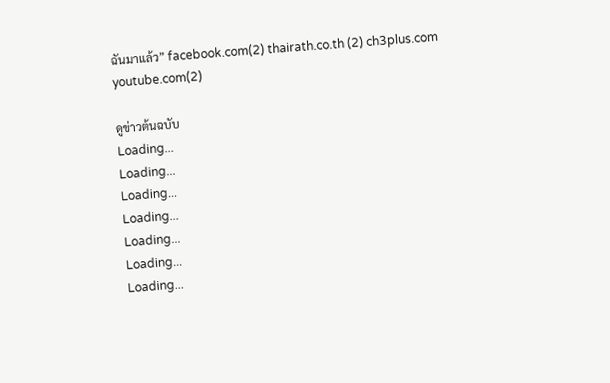ฉันมาแล้ว” facebook.com(2) thairath.co.th (2) ch3plus.com youtube.com(2)

ดูข่าวต้นฉบับ
Loading...
Loading...
Loading...
Loading...
Loading...
Loading...
Loading...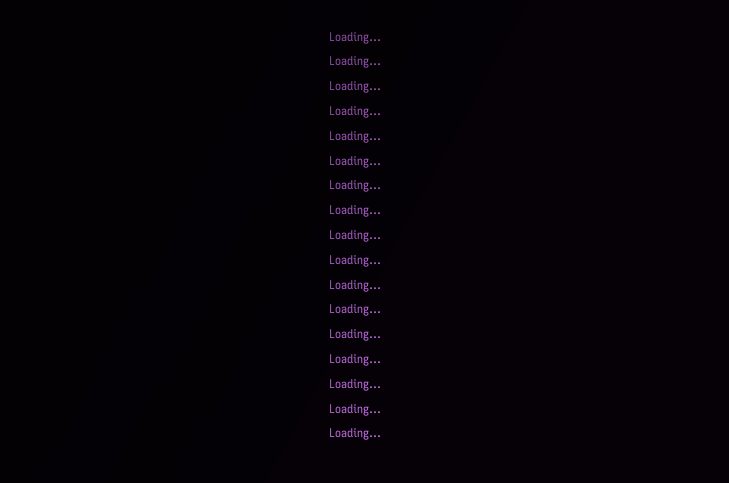Loading...
Loading...
Loading...
Loading...
Loading...
Loading...
Loading...
Loading...
Loading...
Loading...
Loading...
Loading...
Loading...
Loading...
Loading...
Loading...
Loading...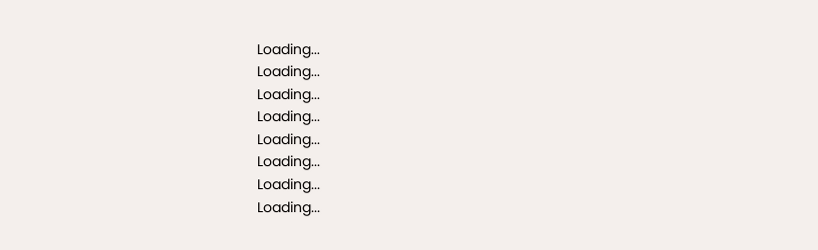Loading...
Loading...
Loading...
Loading...
Loading...
Loading...
Loading...
Loading...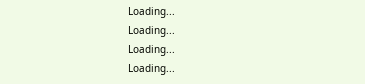Loading...
Loading...
Loading...
Loading...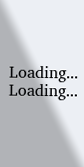Loading...
Loading...